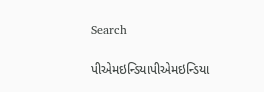Search

પીએમઇન્ડિયાપીએમઇન્ડિયા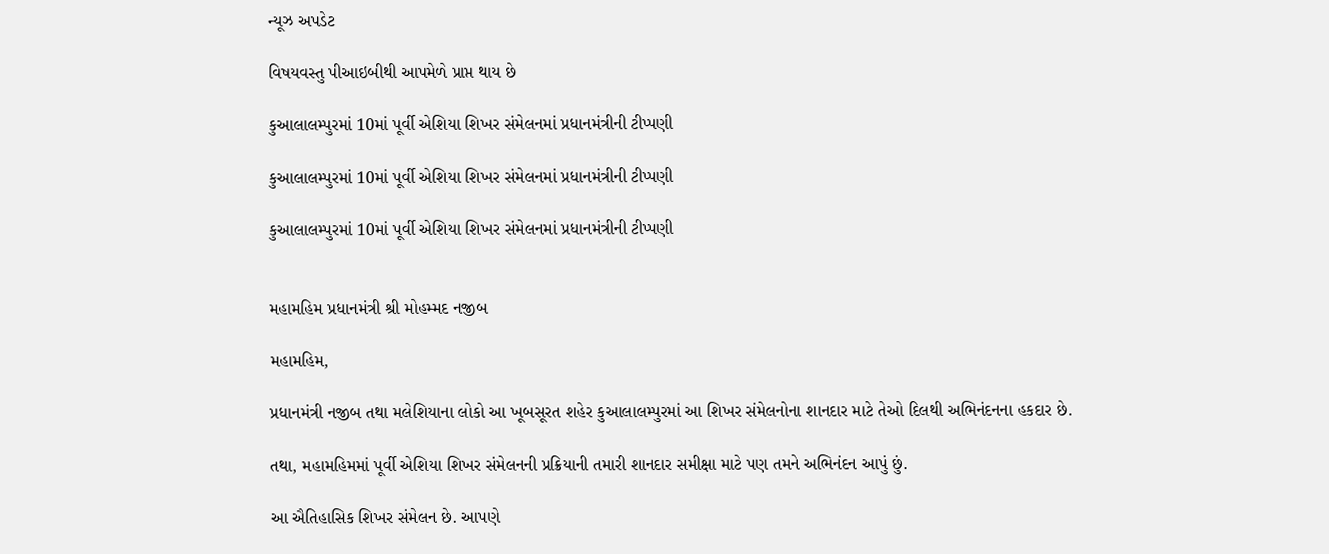ન્યૂઝ અપડેટ

વિષયવસ્તુ પીઆઇબીથી આપમેળે પ્રાપ્ત થાય છે

કુઆલાલમ્પુરમાં 10માં પૂર્વી એશિયા શિખર સંમેલનમાં પ્રધાનમંત્રીની ટીપ્પણી

કુઆલાલમ્પુરમાં 10માં પૂર્વી એશિયા શિખર સંમેલનમાં પ્રધાનમંત્રીની ટીપ્પણી

કુઆલાલમ્પુરમાં 10માં પૂર્વી એશિયા શિખર સંમેલનમાં પ્રધાનમંત્રીની ટીપ્પણી


મહામહિમ પ્રધાનમંત્રી શ્રી મોહમ્મદ નજીબ

મહામહિમ,

પ્રધાનમંત્રી નજીબ તથા મલેશિયાના લોકો આ ખૂબસૂરત શહેર કુઆલાલમ્પુરમાં આ શિખર સંમેલનોના શાનદાર માટે તેઓ દિલથી અભિનંદનના હકદાર છે.

તથા, મહામહિમમાં પૂર્વી એશિયા શિખર સંમેલનની પ્રક્રિયાની તમારી શાનદાર સમીક્ષા માટે પણ તમને અભિનંદન આપું છું.

આ ઐતિહાસિક શિખર સંમેલન છે. આપણે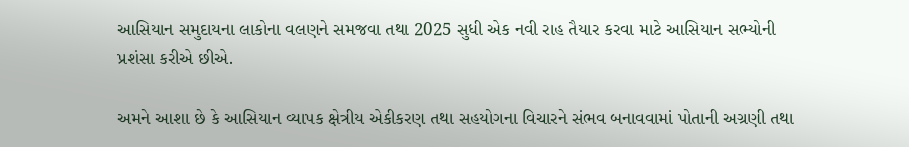આસિયાન સમુદાયના લાકોના વલણને સમજવા તથા 2025 સુધી એક નવી રાહ તૈયાર કરવા માટે આસિયાન સભ્યોની પ્રશંસા કરીએ છીએ.

અમને આશા છે કે આસિયાન વ્યાપક ક્ષેત્રીય એકીકરણ તથા સહયોગના વિચારને સંભવ બનાવવામાં પોતાની અગ્રણી તથા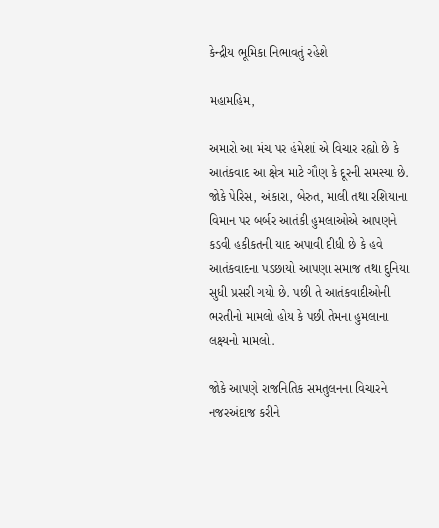કેન્દ્રીય ભૂમિકા નિભાવતું રહેશે

મહામહિમ,

અમારો આ મંચ પર હંમેશાં એ વિચાર રહ્યો છે કે આતંકવાદ આ ક્ષેત્ર માટે ગૌણ કે દૂરની સમસ્યા છે. જોકે પેરિસ, અંકારા, બેરુત, માલી તથા રશિયાના વિમાન પર બર્બર આતંકી હુમલાઓએ આપણને કડવી હકીકતની યાદ અપાવી દીધી છે કે હવે આતંકવાદના પડછાયો આપણા સમાજ તથા દુનિયા સુધી પ્રસરી ગયો છે. પછી તે આતંકવાદીઓની ભરતીનો મામલો હોય કે પછી તેમના હુમલાના લક્ષ્યનો મામલો.

જોકે આપણે રાજનિતિક સમતુલનના વિચારને નજરઅંદાજ કરીને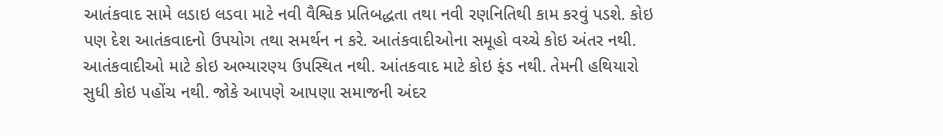આતંકવાદ સામે લડાઇ લડવા માટે નવી વૈશ્વિક પ્રતિબદ્ધતા તથા નવી રણનિતિથી કામ કરવું પડશે. કોઇ પણ દેશ આતંકવાદનો ઉપયોગ તથા સમર્થન ન કરે. આતંકવાદીઓના સમૂહો વચ્ચે કોઇ અંતર નથી. આતંકવાદીઓ માટે કોઇ અભ્યારણ્ય ઉપસ્થિત નથી. આંતકવાદ માટે કોઇ ફંડ નથી. તેમની હથિયારો સુધી કોઇ પહોંચ નથી. જોકે આપણે આપણા સમાજની અંદર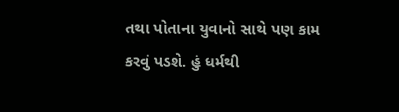તથા પોતાના યુવાનો સાથે પણ કામ કરવું પડશે. હું ધર્મથી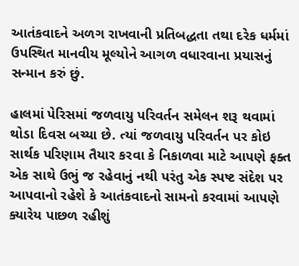આતંકવાદને અળગ રાખવાની પ્રતિબદ્ધતા તથા દરેક ધર્મમાં ઉપસ્થિત માનવીય મૂલ્યોને આગળ વધારવાના પ્રયાસનું સન્માન કરું છું.

હાલમાં પેરિસમાં જળવાયુ પરિવર્તન સમેલન શરૂ થવામાં થોડા દિવસ બચ્યા છે. ત્યાં જળવાયુ પરિવર્તન પર કોઇ સાર્થક પરિણામ તૈયાર કરવા કે નિકાળવા માટે આપણે ફક્ત એક સાથે ઉભું જ રહેવાનું નથી પરંતુ એક સ્પષ્ટ સંદેશ પર આપવાનો રહેશે કે આતંકવાદનો સામનો કરવામાં આપણે ક્યારેય પાછળ રહીશું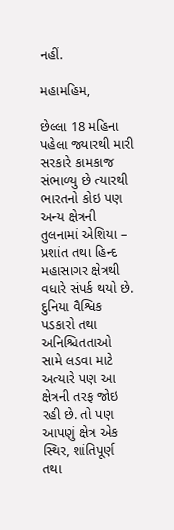નહીં.

મહામહિમ,

છેલ્લા 18 મહિના પહેલા જ્યારથી મારી સરકારે કામકાજ સંભાળ્યુ છે ત્યારથી ભારતનો કોઇ પણ અન્ય ક્ષેત્રની તુલનામાં એશિયા – પ્રશાંત તથા હિન્દ મહાસાગર ક્ષેત્રથી વધારે સંપર્ક થયો છે. દુનિયા વૈશ્વિક પડકારો તથા અનિશ્ચિતતાઓ સામે લડવા માટે અત્યારે પણ આ ક્ષેત્રની તરફ જોઇ રહી છે. તો પણ આપણું ક્ષેત્ર એક સ્થિર, શાંતિપૂર્ણ તથા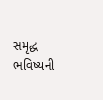સમૃદ્ધ ભવિષ્યની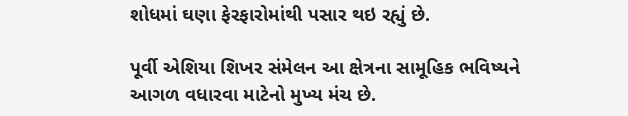શોધમાં ઘણા ફેરફારોમાંથી પસાર થઇ રહ્યું છે.

પૂર્વી એશિયા શિખર સંમેલન આ ક્ષેત્રના સામૂહિક ભવિષ્યને આગળ વધારવા માટેનો મુખ્ય મંચ છે.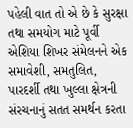પહેલી વાત તો એ છે કે સુરક્ષા તથા સમયોગ માટે પૂર્વી એશિયા શિખર સંમેલનને એક સમાવેશી, સમતુલિત, પારદર્શી તથા ખુલ્લા ક્ષેત્રની સંરચનાનું સતત સમર્થન કરતા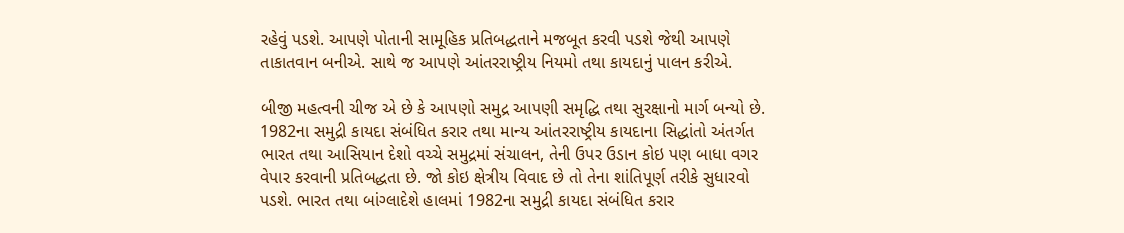રહેવું પડશે. આપણે પોતાની સામૂહિક પ્રતિબદ્ધતાને મજબૂત કરવી પડશે જેથી આપણે તાકાતવાન બનીએ. સાથે જ આપણે આંતરરાષ્ટ્રીય નિયમો તથા કાયદાનું પાલન કરીએ.

બીજી મહત્વની ચીજ એ છે કે આપણો સમુદ્ર આપણી સમૃદ્ધિ તથા સુરક્ષાનો માર્ગ બન્યો છે. 1982ના સમુદ્રી કાયદા સંબંધિત કરાર તથા માન્ય આંતરરાષ્ટ્રીય કાયદાના સિદ્ધાંતો અંતર્ગત ભારત તથા આસિયાન દેશો વચ્ચે સમુદ્રમાં સંચાલન, તેની ઉપર ઉડાન કોઇ પણ બાધા વગર વેપાર કરવાની પ્રતિબદ્ધતા છે. જો કોઇ ક્ષેત્રીય વિવાદ છે તો તેના શાંતિપૂર્ણ તરીકે સુધારવો પડશે. ભારત તથા બાંગ્લાદેશે હાલમાં 1982ના સમુદ્રી કાયદા સંબંધિત કરાર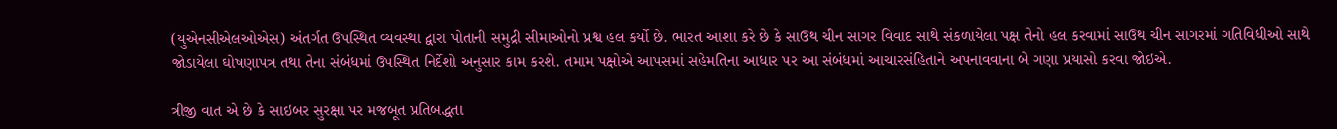(યુએનસીએલઓએસ) અંતર્ગત ઉપસ્થિત વ્યવસ્થા દ્વારા પોતાની સમુદ્રી સીમાઓનો પ્રશ્વ હલ કર્યો છે. ભારત આશા કરે છે કે સાઉથ ચીન સાગર વિવાદ સાથે સંકળાયેલા પક્ષ તેનો હલ કરવામાં સાઉથ ચીન સાગરમાં ગતિવિધીઓ સાથે જોડાયેલા ઘોષણાપત્ર તથા તેના સંબંધમાં ઉપસ્થિત નિર્દેશો અનુસાર કામ કરશે. તમામ પક્ષોએ આપસમાં સહેમતિના આધાર પર આ સંબંધમાં આચારસંહિતાને અપનાવવાના બે ગણા પ્રયાસો કરવા જોઇએ.

ત્રીજી વાત એ છે કે સાઇબર સુરક્ષા પર મજબૂત પ્રતિબદ્ધતા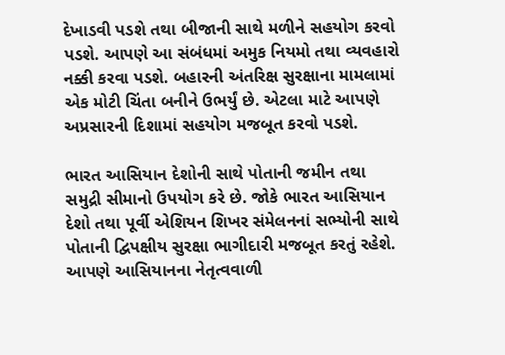દેખાડવી પડશે તથા બીજાની સાથે મળીને સહયોગ કરવો પડશે. આપણે આ સંબંધમાં અમુક નિયમો તથા વ્યવહારો નક્કી કરવા પડશે. બહારની અંતરિક્ષ સુરક્ષાના મામલામાં એક મોટી ચિંતા બનીને ઉભર્યું છે. એટલા માટે આપણે અપ્રસારની દિશામાં સહયોગ મજબૂત કરવો પડશે.

ભારત આસિયાન દેશોની સાથે પોતાની જમીન તથા સમુદ્રી સીમાનો ઉપયોગ કરે છે. જોકે ભારત આસિયાન દેશો તથા પૂર્વી એશિયન શિખર સંમેલનનાં સભ્યોની સાથે પોતાની દ્વિપક્ષીય સુરક્ષા ભાગીદારી મજબૂત કરતું રહેશે. આપણે આસિયાનના નેતૃત્વવાળી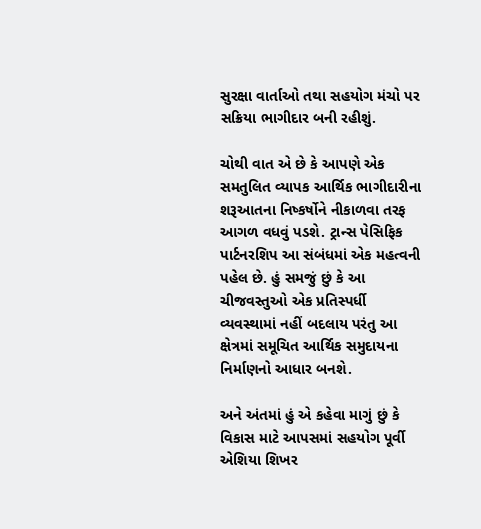સુરક્ષા વાર્તાઓ તથા સહયોગ મંચો પર સક્રિયા ભાગીદાર બની રહીશું.

ચોથી વાત એ છે કે આપણે એક સમતુલિત વ્યાપક આર્થિક ભાગીદારીના શરૂઆતના નિષ્કર્ષોને નીકાળવા તરફ આગળ વધવું પડશે. ટ્રાન્સ પેસિફિક પાર્ટનરશિપ આ સંબંધમાં એક મહત્વની પહેલ છે. હું સમજું છું કે આ ચીજવસ્તુઓ એક પ્રતિસ્પર્ધી વ્યવસ્થામાં નહીં બદલાય પરંતુ આ ક્ષેત્રમાં સમૂચિત આર્થિક સમુદાયના નિર્માણનો આધાર બનશે.

અને અંતમાં હું એ કહેવા માગું છું કે વિકાસ માટે આપસમાં સહયોગ પૂર્વી એશિયા શિખર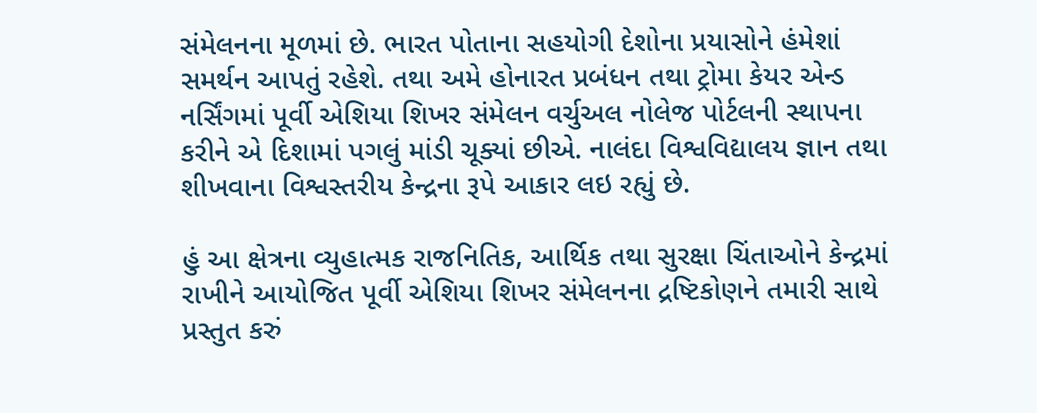સંમેલનના મૂળમાં છે. ભારત પોતાના સહયોગી દેશોના પ્રયાસોને હંમેશાં સમર્થન આપતું રહેશે. તથા અમે હોનારત પ્રબંધન તથા ટ્રોમા કેયર એન્ડ નર્સિંગમાં પૂર્વી એશિયા શિખર સંમેલન વર્ચુઅલ નોલેજ પોર્ટલની સ્થાપના કરીને એ દિશામાં પગલું માંડી ચૂક્યાં છીએ. નાલંદા વિશ્વવિદ્યાલય જ્ઞાન તથા શીખવાના વિશ્વસ્તરીય કેન્દ્રના રૂપે આકાર લઇ રહ્યું છે.

હું આ ક્ષેત્રના વ્યુહાત્મક રાજનિતિક, આર્થિક તથા સુરક્ષા ચિંતાઓને કેન્દ્રમાં રાખીને આયોજિત પૂર્વી એશિયા શિખર સંમેલનના દ્રષ્ટિકોણને તમારી સાથે પ્રસ્તુત કરું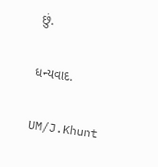છું.

ધન્યવાદ.

UM/J.Khunt